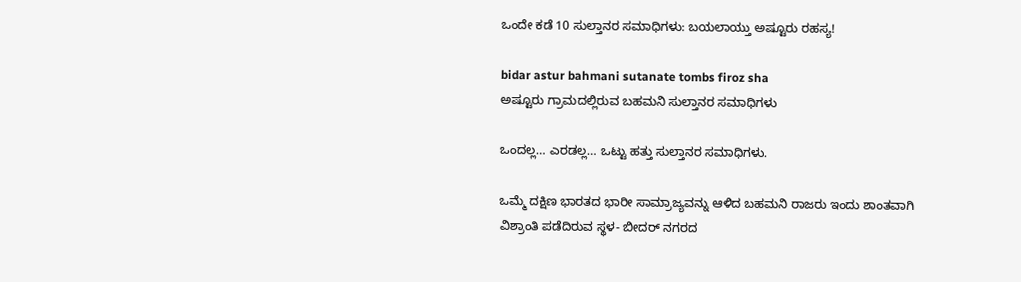ಒಂದೇ ಕಡೆ 10 ಸುಲ್ತಾನರ ಸಮಾಧಿಗಳು: ಬಯಲಾಯ್ತು ಅಷ್ಟೂರು ರಹಸ್ಯ!

bidar astur bahmani sutanate tombs firoz sha
ಅಷ್ಟೂರು ಗ್ರಾಮದಲ್ಲಿರುವ ಬಹಮನಿ ಸುಲ್ತಾನರ ಸಮಾಧಿಗಳು

ಒಂದಲ್ಲ… ಎರಡಲ್ಲ… ಒಟ್ಟು ಹತ್ತು ಸುಲ್ತಾನರ ಸಮಾಧಿಗಳು.

ಒಮ್ಮೆ ದಕ್ಷಿಣ ಭಾರತದ ಭಾರೀ ಸಾಮ್ರಾಜ್ಯವನ್ನು ಆಳಿದ ಬಹಮನಿ ರಾಜರು ಇಂದು ಶಾಂತವಾಗಿ ವಿಶ್ರಾಂತಿ ಪಡೆದಿರುವ ಸ್ಥಳ- ಬೀದರ್ ನಗರದ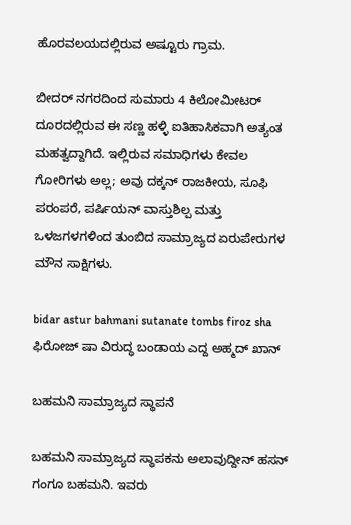ಹೊರವಲಯದಲ್ಲಿರುವ ಅಷ್ಟೂರು ಗ್ರಾಮ.

ಬೀದರ್ ನಗರದಿಂದ ಸುಮಾರು 4 ಕಿಲೋಮೀಟರ್ ದೂರದಲ್ಲಿರುವ ಈ ಸಣ್ಣ ಹಳ್ಳಿ ಐತಿಹಾಸಿಕವಾಗಿ ಅತ್ಯಂತ ಮಹತ್ವದ್ದಾಗಿದೆ. ಇಲ್ಲಿರುವ ಸಮಾಧಿಗಳು ಕೇವಲ ಗೋರಿಗಳು ಅಲ್ಲ; ಅವು ದಕ್ಕನ್ ರಾಜಕೀಯ, ಸೂಫಿ ಪರಂಪರೆ, ಪರ್ಷಿಯನ್ ವಾಸ್ತುಶಿಲ್ಪ ಮತ್ತು ಒಳಜಗಳಗಳಿಂದ ತುಂಬಿದ ಸಾಮ್ರಾಜ್ಯದ ಏರುಪೇರುಗಳ ಮೌನ ಸಾಕ್ಷಿಗಳು.

bidar astur bahmani sutanate tombs firoz sha
ಫಿರೋಜ್ ಷಾ ವಿರುದ್ಧ ಬಂಡಾಯ ಎದ್ದ ಅಹ್ಮದ್ ಖಾನ್

ಬಹಮನಿ ಸಾಮ್ರಾಜ್ಯದ ಸ್ಥಾಪನೆ

ಬಹಮನಿ ಸಾಮ್ರಾಜ್ಯದ ಸ್ಥಾಪಕನು ಅಲಾವುದ್ದೀನ್ ಹಸನ್ ಗಂಗೂ ಬಹಮನಿ. ಇವರು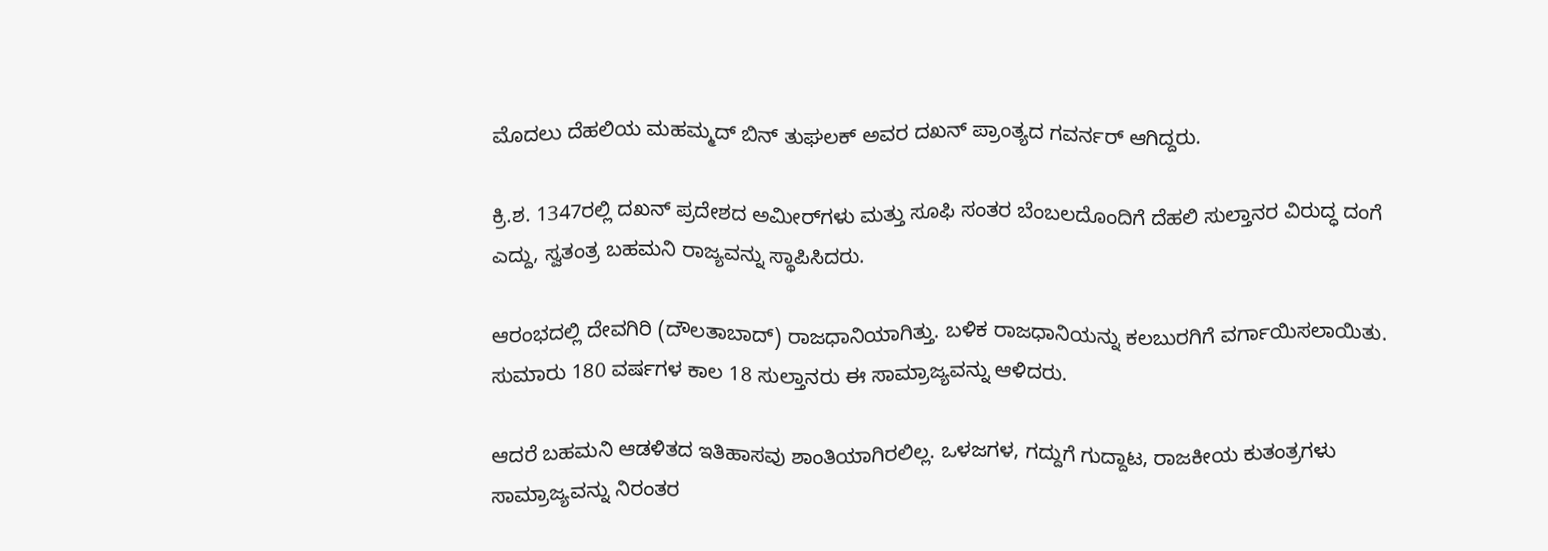ಮೊದಲು ದೆಹಲಿಯ ಮಹಮ್ಮದ್ ಬಿನ್ ತುಘಲಕ್ ಅವರ ದಖನ್ ಪ್ರಾಂತ್ಯದ ಗವರ್ನರ್ ಆಗಿದ್ದರು.

ಕ್ರಿ.ಶ. 1347ರಲ್ಲಿ ದಖನ್ ಪ್ರದೇಶದ ಅಮೀರ್‌ಗಳು ಮತ್ತು ಸೂಫಿ ಸಂತರ ಬೆಂಬಲದೊಂದಿಗೆ ದೆಹಲಿ ಸುಲ್ತಾನರ ವಿರುದ್ಧ ದಂಗೆ ಎದ್ದು, ಸ್ವತಂತ್ರ ಬಹಮನಿ ರಾಜ್ಯವನ್ನು ಸ್ಥಾಪಿಸಿದರು.

ಆರಂಭದಲ್ಲಿ ದೇವಗಿರಿ (ದೌಲತಾಬಾದ್) ರಾಜಧಾನಿಯಾಗಿತ್ತು. ಬಳಿಕ ರಾಜಧಾನಿಯನ್ನು ಕಲಬುರಗಿಗೆ ವರ್ಗಾಯಿಸಲಾಯಿತು. ಸುಮಾರು 180 ವರ್ಷಗಳ ಕಾಲ 18 ಸುಲ್ತಾನರು ಈ ಸಾಮ್ರಾಜ್ಯವನ್ನು ಆಳಿದರು.

ಆದರೆ ಬಹಮನಿ ಆಡಳಿತದ ಇತಿಹಾಸವು ಶಾಂತಿಯಾಗಿರಲಿಲ್ಲ. ಒಳಜಗಳ, ಗದ್ದುಗೆ ಗುದ್ದಾಟ, ರಾಜಕೀಯ ಕುತಂತ್ರಗಳು ಸಾಮ್ರಾಜ್ಯವನ್ನು ನಿರಂತರ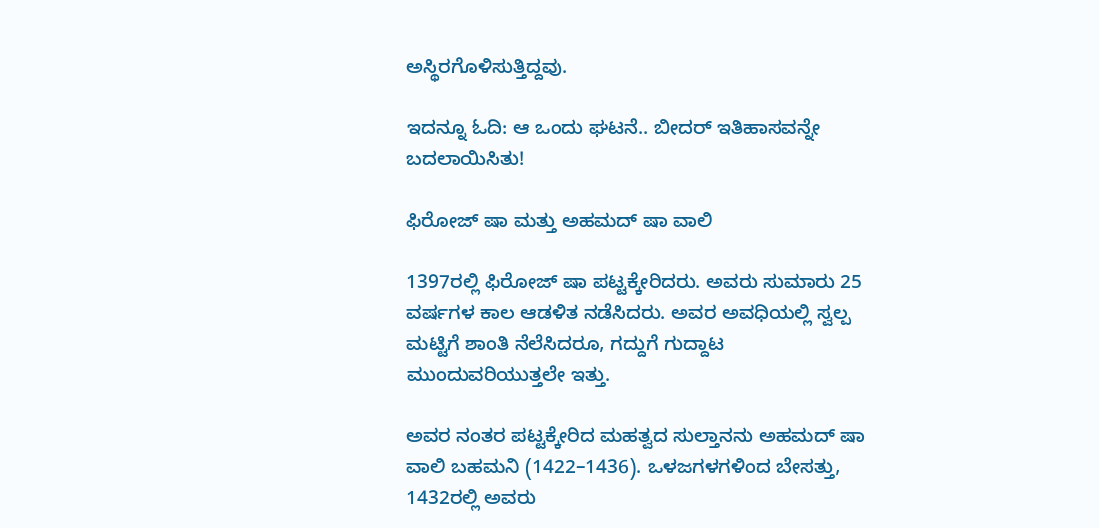ಅಸ್ಥಿರಗೊಳಿಸುತ್ತಿದ್ದವು.

ಇದನ್ನೂ ಓದಿ: ಆ ಒಂದು ಘಟನೆ.. ಬೀದರ್ ಇತಿಹಾಸವನ್ನೇ ಬದಲಾಯಿಸಿತು!

ಫಿರೋಜ್ ಷಾ ಮತ್ತು ಅಹಮದ್ ಷಾ ವಾಲಿ

1397ರಲ್ಲಿ ಫಿರೋಜ್ ಷಾ ಪಟ್ಟಕ್ಕೇರಿದರು. ಅವರು ಸುಮಾರು 25 ವರ್ಷಗಳ ಕಾಲ ಆಡಳಿತ ನಡೆಸಿದರು. ಅವರ ಅವಧಿಯಲ್ಲಿ ಸ್ವಲ್ಪ ಮಟ್ಟಿಗೆ ಶಾಂತಿ ನೆಲೆಸಿದರೂ, ಗದ್ದುಗೆ ಗುದ್ದಾಟ ಮುಂದುವರಿಯುತ್ತಲೇ ಇತ್ತು.

ಅವರ ನಂತರ ಪಟ್ಟಕ್ಕೇರಿದ ಮಹತ್ವದ ಸುಲ್ತಾನನು ಅಹಮದ್ ಷಾ ವಾಲಿ ಬಹಮನಿ (1422–1436). ಒಳಜಗಳಗಳಿಂದ ಬೇಸತ್ತು, 1432ರಲ್ಲಿ ಅವರು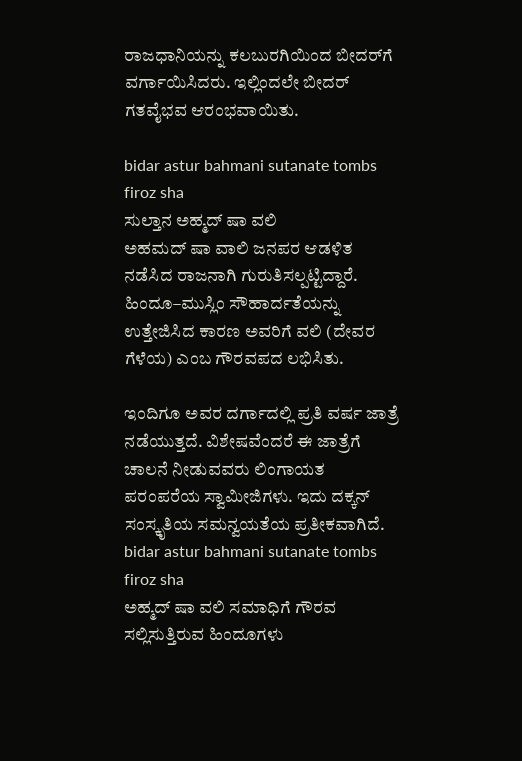ರಾಜಧಾನಿಯನ್ನು ಕಲಬುರಗಿಯಿಂದ ಬೀದರ್‌ಗೆ ವರ್ಗಾಯಿಸಿದರು. ಇಲ್ಲಿಂದಲೇ ಬೀದರ್ ಗತವೈಭವ ಆರಂಭವಾಯಿತು.

bidar astur bahmani sutanate tombs firoz sha
ಸುಲ್ತಾನ ಅಹ್ಮದ್ ಷಾ ವಲಿ
ಅಹಮದ್ ಷಾ ವಾಲಿ ಜನಪರ ಆಡಳಿತ ನಡೆಸಿದ ರಾಜನಾಗಿ ಗುರುತಿಸಲ್ಪಟ್ಟಿದ್ದಾರೆ. ಹಿಂದೂ–ಮುಸ್ಲಿಂ ಸೌಹಾರ್ದತೆಯನ್ನು ಉತ್ತೇಜಿಸಿದ ಕಾರಣ ಅವರಿಗೆ ವಲಿ (ದೇವರ ಗೆಳೆಯ) ಎಂಬ ಗೌರವಪದ ಲಭಿಸಿತು.

ಇಂದಿಗೂ ಅವರ ದರ್ಗಾದಲ್ಲಿ ಪ್ರತಿ ವರ್ಷ ಜಾತ್ರೆ ನಡೆಯುತ್ತದೆ. ವಿಶೇಷವೆಂದರೆ ಈ ಜಾತ್ರೆಗೆ ಚಾಲನೆ ನೀಡುವವರು ಲಿಂಗಾಯತ ಪರಂಪರೆಯ ಸ್ವಾಮೀಜಿಗಳು. ಇದು ದಕ್ಕನ್ ಸಂಸ್ಕೃತಿಯ ಸಮನ್ವಯತೆಯ ಪ್ರತೀಕವಾಗಿದೆ.
bidar astur bahmani sutanate tombs firoz sha
ಅಹ್ಮದ್ ಷಾ ವಲಿ ಸಮಾಧಿಗೆ ಗೌರವ ಸಲ್ಲಿಸುತ್ತಿರುವ ಹಿಂದೂಗಳು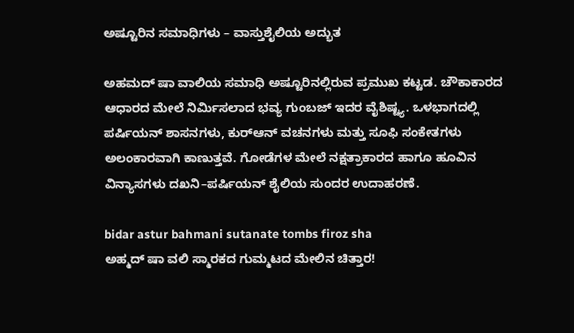ಅಷ್ಟೂರಿನ ಸಮಾಧಿಗಳು – ವಾಸ್ತುಶೈಲಿಯ ಅದ್ಭುತ

ಅಹಮದ್ ಷಾ ವಾಲಿಯ ಸಮಾಧಿ ಅಷ್ಟೂರಿನಲ್ಲಿರುವ ಪ್ರಮುಖ ಕಟ್ಟಡ. ಚೌಕಾಕಾರದ ಆಧಾರದ ಮೇಲೆ ನಿರ್ಮಿಸಲಾದ ಭವ್ಯ ಗುಂಬಜ್ ಇದರ ವೈಶಿಷ್ಟ್ಯ. ಒಳಭಾಗದಲ್ಲಿ ಪರ್ಷಿಯನ್ ಶಾಸನಗಳು, ಕುರ್‌ಆನ್ ವಚನಗಳು ಮತ್ತು ಸೂಫಿ ಸಂಕೇತಗಳು ಅಲಂಕಾರವಾಗಿ ಕಾಣುತ್ತವೆ. ಗೋಡೆಗಳ ಮೇಲೆ ನಕ್ಷತ್ರಾಕಾರದ ಹಾಗೂ ಹೂವಿನ ವಿನ್ಯಾಸಗಳು ದಖನಿ–ಪರ್ಷಿಯನ್ ಶೈಲಿಯ ಸುಂದರ ಉದಾಹರಣೆ.

bidar astur bahmani sutanate tombs firoz sha
ಅಹ್ಮದ್ ಷಾ ವಲಿ ಸ್ಮಾರಕದ ಗುಮ್ಮಟದ ಮೇಲಿನ ಚಿತ್ತಾರ!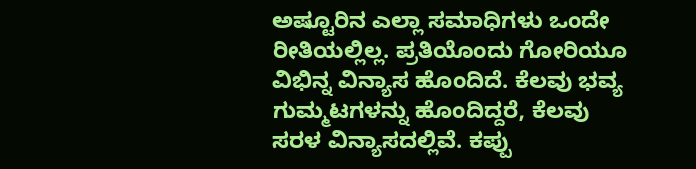ಅಷ್ಟೂರಿನ ಎಲ್ಲಾ ಸಮಾಧಿಗಳು ಒಂದೇ ರೀತಿಯಲ್ಲಿಲ್ಲ. ಪ್ರತಿಯೊಂದು ಗೋರಿಯೂ ವಿಭಿನ್ನ ವಿನ್ಯಾಸ ಹೊಂದಿದೆ. ಕೆಲವು ಭವ್ಯ ಗುಮ್ಮಟಗಳನ್ನು ಹೊಂದಿದ್ದರೆ, ಕೆಲವು ಸರಳ ವಿನ್ಯಾಸದಲ್ಲಿವೆ. ಕಪ್ಪು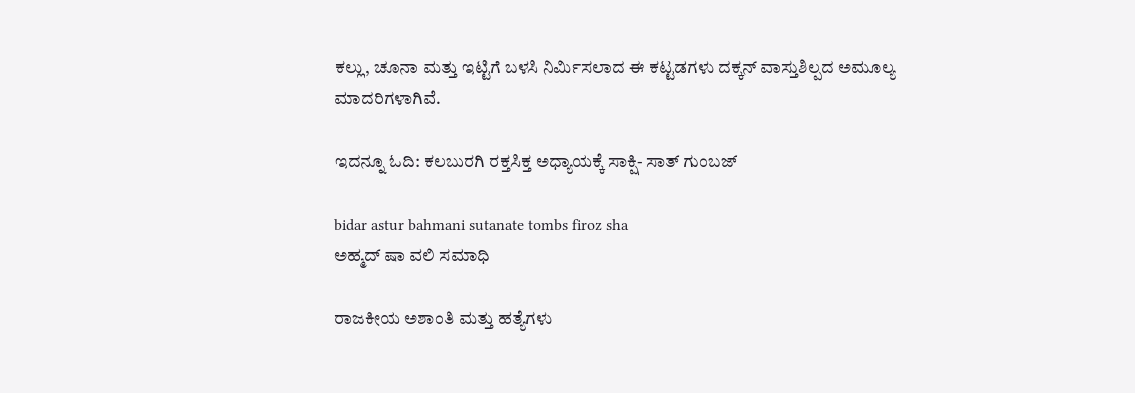ಕಲ್ಲು, ಚೂನಾ ಮತ್ತು ಇಟ್ಟಿಗೆ ಬಳಸಿ ನಿರ್ಮಿಸಲಾದ ಈ ಕಟ್ಟಡಗಳು ದಕ್ಕನ್ ವಾಸ್ತುಶಿಲ್ಪದ ಅಮೂಲ್ಯ ಮಾದರಿಗಳಾಗಿವೆ.

ಇದನ್ನೂ ಓದಿ: ಕಲಬುರಗಿ ರಕ್ತಸಿಕ್ತ ಅಧ್ಯಾಯಕ್ಕೆ ಸಾಕ್ಷಿ- ಸಾತ್ ಗುಂಬಜ್

bidar astur bahmani sutanate tombs firoz sha
ಅಹ್ಮದ್ ಷಾ ವಲಿ ಸಮಾಧಿ

ರಾಜಕೀಯ ಅಶಾಂತಿ ಮತ್ತು ಹತ್ಯೆಗಳು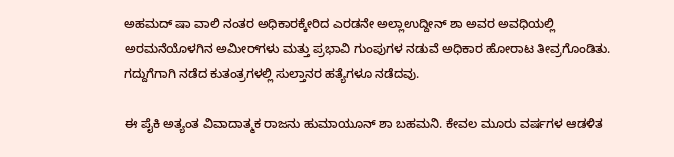ಅಹಮದ್ ಷಾ ವಾಲಿ ನಂತರ ಅಧಿಕಾರಕ್ಕೇರಿದ ಎರಡನೇ ಅಲ್ಲಾಉದ್ದೀನ್ ಶಾ ಅವರ ಅವಧಿಯಲ್ಲಿ ಅರಮನೆಯೊಳಗಿನ ಅಮೀರ್‌ಗಳು ಮತ್ತು ಪ್ರಭಾವಿ ಗುಂಪುಗಳ ನಡುವೆ ಅಧಿಕಾರ ಹೋರಾಟ ತೀವ್ರಗೊಂಡಿತು. ಗದ್ದುಗೆಗಾಗಿ ನಡೆದ ಕುತಂತ್ರಗಳಲ್ಲಿ ಸುಲ್ತಾನರ ಹತ್ಯೆಗಳೂ ನಡೆದವು.

ಈ ಪೈಕಿ ಅತ್ಯಂತ ವಿವಾದಾತ್ಮಕ ರಾಜನು ಹುಮಾಯೂನ್ ಶಾ ಬಹಮನಿ. ಕೇವಲ ಮೂರು ವರ್ಷಗಳ ಆಡಳಿತ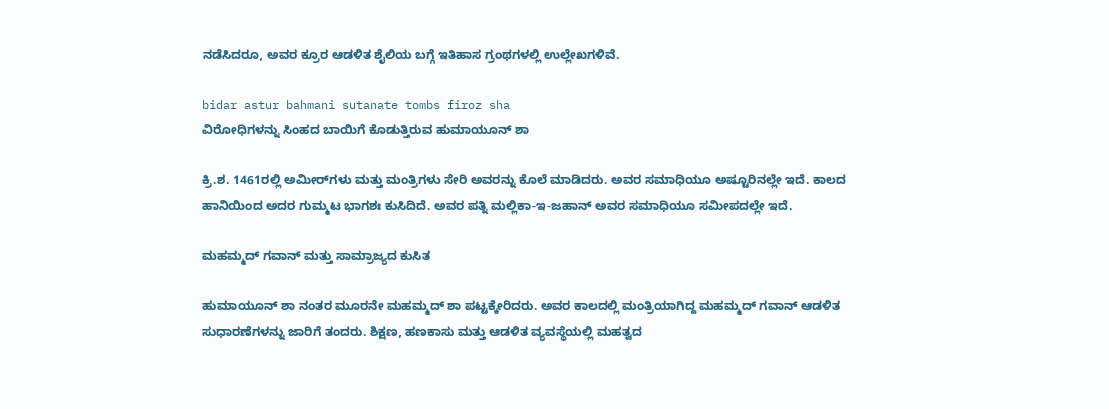ನಡೆಸಿದರೂ, ಅವರ ಕ್ರೂರ ಆಡಳಿತ ಶೈಲಿಯ ಬಗ್ಗೆ ಇತಿಹಾಸ ಗ್ರಂಥಗಳಲ್ಲಿ ಉಲ್ಲೇಖಗಳಿವೆ.

bidar astur bahmani sutanate tombs firoz sha
ವಿರೋಧಿಗಳನ್ನು ಸಿಂಹದ ಬಾಯಿಗೆ ಕೊಡುತ್ತಿರುವ ಹುಮಾಯೂನ್ ಶಾ

ಕ್ರಿ.ಶ. 1461ರಲ್ಲಿ ಅಮೀರ್‌ಗಳು ಮತ್ತು ಮಂತ್ರಿಗಳು ಸೇರಿ ಅವರನ್ನು ಕೊಲೆ ಮಾಡಿದರು. ಅವರ ಸಮಾಧಿಯೂ ಅಷ್ಟೂರಿನಲ್ಲೇ ಇದೆ. ಕಾಲದ ಹಾನಿಯಿಂದ ಅದರ ಗುಮ್ಮಟ ಭಾಗಶಃ ಕುಸಿದಿದೆ. ಅವರ ಪತ್ನಿ ಮಲ್ಲಿಕಾ-ಇ-ಜಹಾನ್ ಅವರ ಸಮಾಧಿಯೂ ಸಮೀಪದಲ್ಲೇ ಇದೆ.

ಮಹಮ್ಮದ್ ಗವಾನ್ ಮತ್ತು ಸಾಮ್ರಾಜ್ಯದ ಕುಸಿತ

ಹುಮಾಯೂನ್ ಶಾ ನಂತರ ಮೂರನೇ ಮಹಮ್ಮದ್ ಶಾ ಪಟ್ಟಕ್ಕೇರಿದರು. ಅವರ ಕಾಲದಲ್ಲಿ ಮಂತ್ರಿಯಾಗಿದ್ದ ಮಹಮ್ಮದ್ ಗವಾನ್ ಆಡಳಿತ ಸುಧಾರಣೆಗಳನ್ನು ಜಾರಿಗೆ ತಂದರು. ಶಿಕ್ಷಣ, ಹಣಕಾಸು ಮತ್ತು ಆಡಳಿತ ವ್ಯವಸ್ಥೆಯಲ್ಲಿ ಮಹತ್ವದ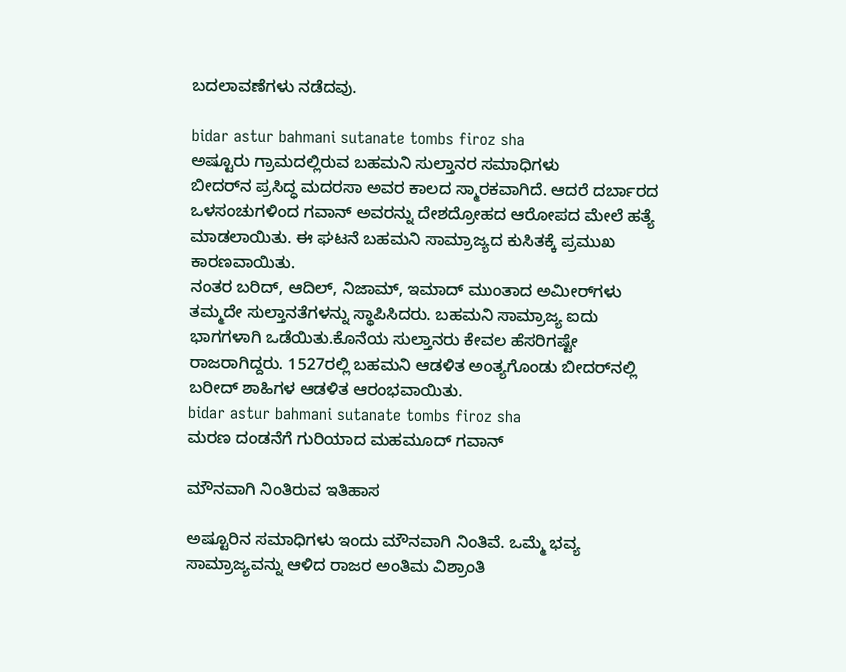ಬದಲಾವಣೆಗಳು ನಡೆದವು.

bidar astur bahmani sutanate tombs firoz sha
ಅಷ್ಟೂರು ಗ್ರಾಮದಲ್ಲಿರುವ ಬಹಮನಿ ಸುಲ್ತಾನರ ಸಮಾಧಿಗಳು
ಬೀದರ್‌ನ ಪ್ರಸಿದ್ಧ ಮದರಸಾ ಅವರ ಕಾಲದ ಸ್ಮಾರಕವಾಗಿದೆ. ಆದರೆ ದರ್ಬಾರದ ಒಳಸಂಚುಗಳಿಂದ ಗವಾನ್ ಅವರನ್ನು ದೇಶದ್ರೋಹದ ಆರೋಪದ ಮೇಲೆ ಹತ್ಯೆ ಮಾಡಲಾಯಿತು. ಈ ಘಟನೆ ಬಹಮನಿ ಸಾಮ್ರಾಜ್ಯದ ಕುಸಿತಕ್ಕೆ ಪ್ರಮುಖ ಕಾರಣವಾಯಿತು.
ನಂತರ ಬರಿದ್, ಆದಿಲ್, ನಿಜಾಮ್, ಇಮಾದ್ ಮುಂತಾದ ಅಮೀರ್‌ಗಳು ತಮ್ಮದೇ ಸುಲ್ತಾನತೆಗಳನ್ನು ಸ್ಥಾಪಿಸಿದರು. ಬಹಮನಿ ಸಾಮ್ರಾಜ್ಯ ಐದು ಭಾಗಗಳಾಗಿ ಒಡೆಯಿತು.ಕೊನೆಯ ಸುಲ್ತಾನರು ಕೇವಲ ಹೆಸರಿಗಷ್ಟೇ ರಾಜರಾಗಿದ್ದರು. 1527ರಲ್ಲಿ ಬಹಮನಿ ಆಡಳಿತ ಅಂತ್ಯಗೊಂಡು ಬೀದರ್‌ನಲ್ಲಿ ಬರೀದ್ ಶಾಹಿಗಳ ಆಡಳಿತ ಆರಂಭವಾಯಿತು.
bidar astur bahmani sutanate tombs firoz sha
ಮರಣ ದಂಡನೆಗೆ ಗುರಿಯಾದ ಮಹಮೂದ್ ಗವಾನ್

ಮೌನವಾಗಿ ನಿಂತಿರುವ ಇತಿಹಾಸ

ಅಷ್ಟೂರಿನ ಸಮಾಧಿಗಳು ಇಂದು ಮೌನವಾಗಿ ನಿಂತಿವೆ. ಒಮ್ಮೆ ಭವ್ಯ ಸಾಮ್ರಾಜ್ಯವನ್ನು ಆಳಿದ ರಾಜರ ಅಂತಿಮ ವಿಶ್ರಾಂತಿ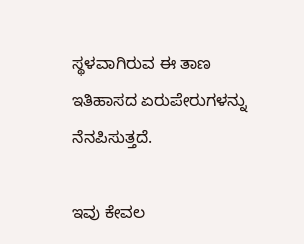ಸ್ಥಳವಾಗಿರುವ ಈ ತಾಣ ಇತಿಹಾಸದ ಏರುಪೇರುಗಳನ್ನು ನೆನಪಿಸುತ್ತದೆ.

ಇವು ಕೇವಲ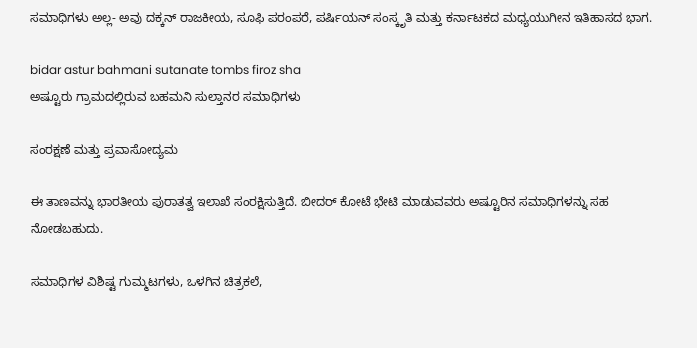ಸಮಾಧಿಗಳು ಅಲ್ಲ- ಅವು ದಕ್ಕನ್ ರಾಜಕೀಯ, ಸೂಫಿ ಪರಂಪರೆ, ಪರ್ಷಿಯನ್ ಸಂಸ್ಕೃತಿ ಮತ್ತು ಕರ್ನಾಟಕದ ಮಧ್ಯಯುಗೀನ ಇತಿಹಾಸದ ಭಾಗ.

bidar astur bahmani sutanate tombs firoz sha
ಅಷ್ಟೂರು ಗ್ರಾಮದಲ್ಲಿರುವ ಬಹಮನಿ ಸುಲ್ತಾನರ ಸಮಾಧಿಗಳು

ಸಂರಕ್ಷಣೆ ಮತ್ತು ಪ್ರವಾಸೋದ್ಯಮ

ಈ ತಾಣವನ್ನು ಭಾರತೀಯ ಪುರಾತತ್ವ ಇಲಾಖೆ ಸಂರಕ್ಷಿಸುತ್ತಿದೆ. ಬೀದರ್ ಕೋಟೆ ಭೇಟಿ ಮಾಡುವವರು ಅಷ್ಟೂರಿನ ಸಮಾಧಿಗಳನ್ನು ಸಹ ನೋಡಬಹುದು.

ಸಮಾಧಿಗಳ ವಿಶಿಷ್ಟ ಗುಮ್ಮಟಗಳು, ಒಳಗಿನ ಚಿತ್ರಕಲೆ,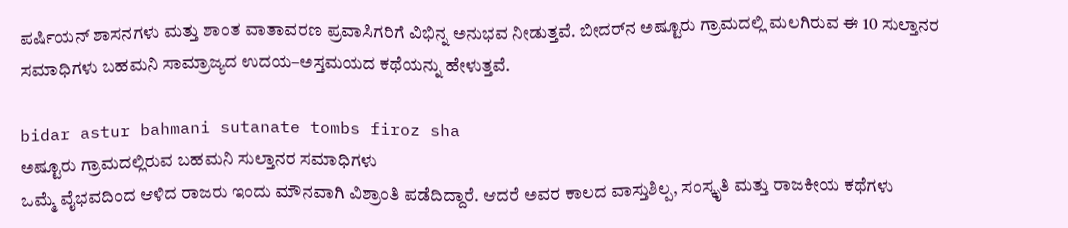ಪರ್ಷಿಯನ್ ಶಾಸನಗಳು ಮತ್ತು ಶಾಂತ ವಾತಾವರಣ ಪ್ರವಾಸಿಗರಿಗೆ ವಿಭಿನ್ನ ಅನುಭವ ನೀಡುತ್ತವೆ. ಬೀದರ್‌ನ ಅಷ್ಟೂರು ಗ್ರಾಮದಲ್ಲಿ ಮಲಗಿರುವ ಈ 10 ಸುಲ್ತಾನರ ಸಮಾಧಿಗಳು ಬಹಮನಿ ಸಾಮ್ರಾಜ್ಯದ ಉದಯ–ಅಸ್ತಮಯದ ಕಥೆಯನ್ನು ಹೇಳುತ್ತವೆ.

bidar astur bahmani sutanate tombs firoz sha
ಅಷ್ಟೂರು ಗ್ರಾಮದಲ್ಲಿರುವ ಬಹಮನಿ ಸುಲ್ತಾನರ ಸಮಾಧಿಗಳು
ಒಮ್ಮೆ ವೈಭವದಿಂದ ಆಳಿದ ರಾಜರು ಇಂದು ಮೌನವಾಗಿ ವಿಶ್ರಾಂತಿ ಪಡೆದಿದ್ದಾರೆ. ಆದರೆ ಅವರ ಕಾಲದ ವಾಸ್ತುಶಿಲ್ಪ, ಸಂಸ್ಕೃತಿ ಮತ್ತು ರಾಜಕೀಯ ಕಥೆಗಳು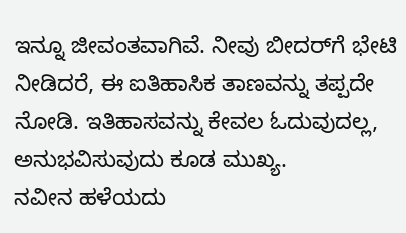ಇನ್ನೂ ಜೀವಂತವಾಗಿವೆ. ನೀವು ಬೀದರ್‌ಗೆ ಭೇಟಿ ನೀಡಿದರೆ, ಈ ಐತಿಹಾಸಿಕ ತಾಣವನ್ನು ತಪ್ಪದೇ ನೋಡಿ. ಇತಿಹಾಸವನ್ನು ಕೇವಲ ಓದುವುದಲ್ಲ, ಅನುಭವಿಸುವುದು ಕೂಡ ಮುಖ್ಯ.
ನವೀನ ಹಳೆಯದು